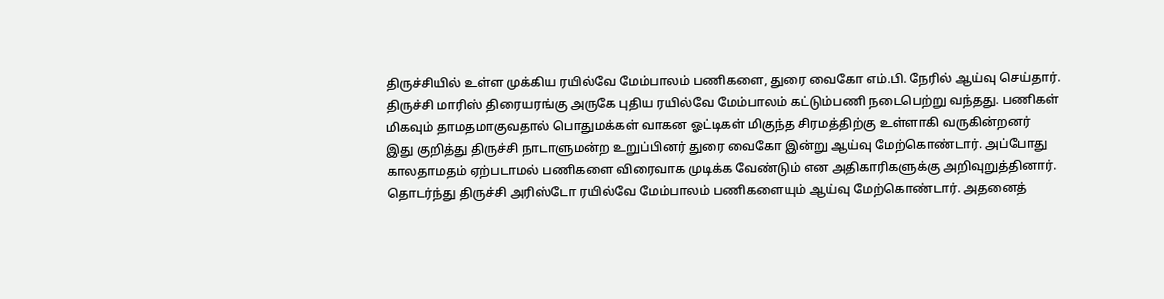திருச்சியில் உள்ள முக்கிய ரயில்வே மேம்பாலம் பணிகளை, துரை வைகோ எம்.பி. நேரில் ஆய்வு செய்தார்.
திருச்சி மாரிஸ் திரையரங்கு அருகே புதிய ரயில்வே மேம்பாலம் கட்டும்பணி நடைபெற்று வந்தது. பணிகள் மிகவும் தாமதமாகுவதால் பொதுமக்கள் வாகன ஓட்டிகள் மிகுந்த சிரமத்திற்கு உள்ளாகி வருகின்றனர்
இது குறித்து திருச்சி நாடாளுமன்ற உறுப்பினர் துரை வைகோ இன்று ஆய்வு மேற்கொண்டார். அப்போது காலதாமதம் ஏற்படாமல் பணிகளை விரைவாக முடிக்க வேண்டும் என அதிகாரிகளுக்கு அறிவுறுத்தினார்.
தொடர்ந்து திருச்சி அரிஸ்டோ ரயில்வே மேம்பாலம் பணிகளையும் ஆய்வு மேற்கொண்டார். அதனைத்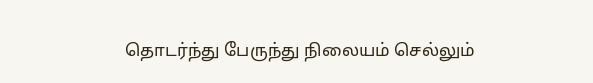தொடர்ந்து பேருந்து நிலையம் செல்லும்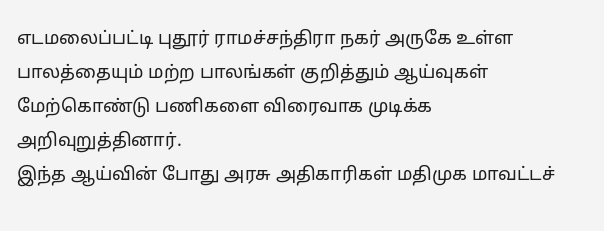எடமலைப்பட்டி புதூர் ராமச்சந்திரா நகர் அருகே உள்ள பாலத்தையும் மற்ற பாலங்கள் குறித்தும் ஆய்வுகள் மேற்கொண்டு பணிகளை விரைவாக முடிக்க அறிவுறுத்தினார்.
இந்த ஆய்வின் போது அரசு அதிகாரிகள் மதிமுக மாவட்டச்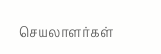செயலாளர்கள்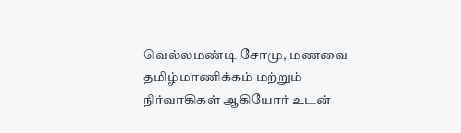வெல்லமண்டி சோமு, மணவை தமிழ்மாணிக்கம் மற்றும் நிர்வாகிகள் ஆகியோர் உடன்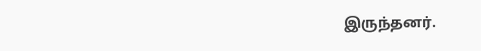இருந்தனர்.